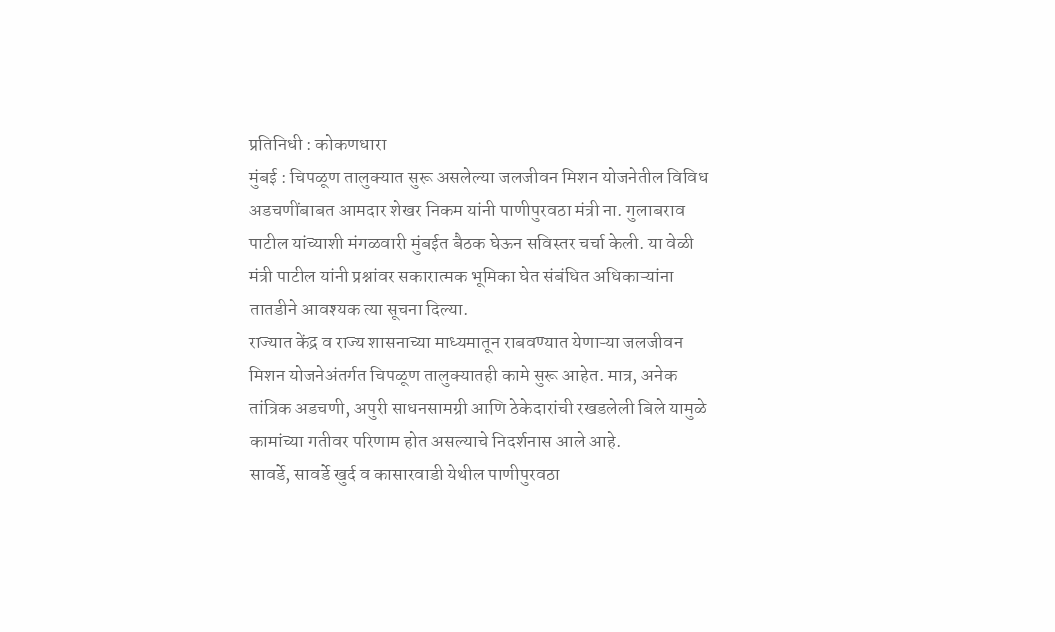प्रतिनिधी : कोकणधारा
मुंबई : चिपळूण तालुक्यात सुरू असलेल्या जलजीवन मिशन योजनेतील विविध अडचणींबाबत आमदार शेखर निकम यांनी पाणीपुरवठा मंत्री ना. गुलाबराव पाटील यांच्याशी मंगळवारी मुंबईत बैठक घेऊन सविस्तर चर्चा केली. या वेळी मंत्री पाटील यांनी प्रश्नांवर सकारात्मक भूमिका घेत संबंधित अधिकाऱ्यांना तातडीने आवश्यक त्या सूचना दिल्या.
राज्यात केंद्र व राज्य शासनाच्या माध्यमातून राबवण्यात येणाऱ्या जलजीवन मिशन योजनेअंतर्गत चिपळूण तालुक्यातही कामे सुरू आहेत. मात्र, अनेक तांत्रिक अडचणी, अपुरी साधनसामग्री आणि ठेकेदारांची रखडलेली बिले यामुळे कामांच्या गतीवर परिणाम होत असल्याचे निदर्शनास आले आहे.
सावर्डे, सावर्डे खुर्द व कासारवाडी येथील पाणीपुरवठा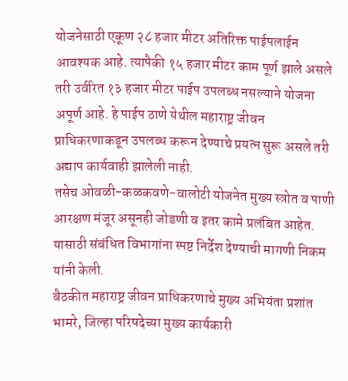योजनेसाठी एकूण २८ हजार मीटर अतिरिक्त पाईपलाईन आवश्यक आहे. त्यापैकी १५ हजार मीटर काम पूर्ण झाले असले तरी उर्वरित १३ हजार मीटर पाईप उपलब्ध नसल्याने योजना अपूर्ण आहे. हे पाईप ठाणे येथील महाराष्ट्र जीवन प्राधिकरणाकडून उपलब्ध करून देण्याचे प्रयत्न सुरू असले तरी अद्याप कार्यवाही झालेली नाही.
तसेच ओवळी-कळकवणे-वालोटी योजनेत मुख्य स्त्रोत व पाणी आरक्षण मंजूर असूनही जोडणी व इतर कामे प्रलंबित आहेत. यासाठी संबंधित विभागांना स्पष्ट निर्देश देण्याची मागणी निकम यांनी केली.
बैठकीत महाराष्ट्र जीवन प्राधिकरणाचे मुख्य अभियंता प्रशांत भामरे, जिल्हा परिषदेच्या मुख्य कार्यकारी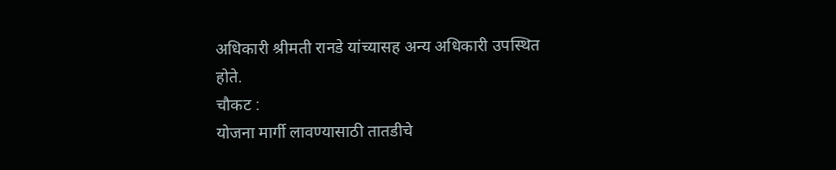अधिकारी श्रीमती रानडे यांच्यासह अन्य अधिकारी उपस्थित होते.
चौकट :
योजना मार्गी लावण्यासाठी तातडीचे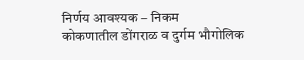निर्णय आवश्यक – निकम
कोकणातील डोंगराळ व दुर्गम भौगोलिक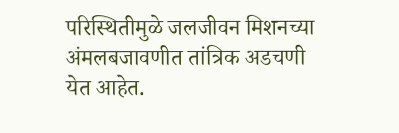परिस्थितीमुळे जलजीवन मिशनच्या अंमलबजावणीत तांत्रिक अडचणी येत आहेत.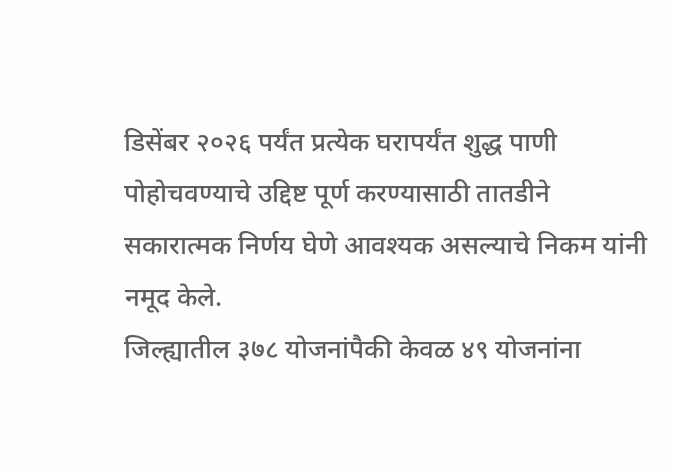डिसेंबर २०२६ पर्यंत प्रत्येक घरापर्यंत शुद्ध पाणी पोहोचवण्याचे उद्दिष्ट पूर्ण करण्यासाठी तातडीने सकारात्मक निर्णय घेणे आवश्यक असल्याचे निकम यांनी नमूद केले.
जिल्ह्यातील ३७८ योजनांपैकी केवळ ४९ योजनांना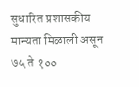सुधारित प्रशासकीय मान्यता मिळाली असून ७५ ते १००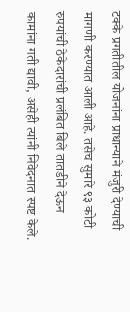टक्के प्रगतीतील योजनांना प्राधान्याने मंजुरी देण्याची मागणी करण्यात आली आहे. तसेच सुमारे ९३ कोटी रुपयांची ठेकेदारांची प्रलंबित बिले तातडीने देऊन कामांना गती द्यावी, असेही त्यांनी निवेदनात स्पष्ट केले.